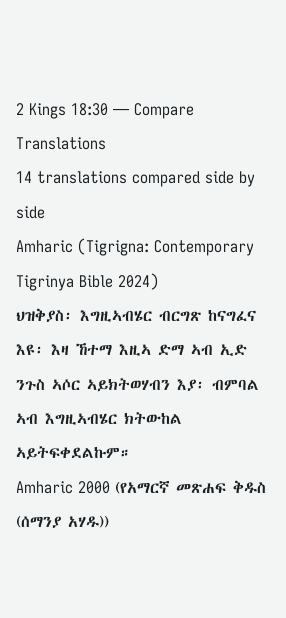2 Kings 18:30 — Compare Translations
14 translations compared side by side
Amharic (Tigrigna: Contemporary Tigrinya Bible 2024)
ህዝቅያስ፡ እግዚኣብሄር ብርግጽ ከናግፈና እዩ፡ እዛ ኸተማ እዚኣ ድማ ኣብ ኢድ ንጉስ ኣሶር ኣይክትወሃብን እያ፡ ብምባል ኣብ እግዚኣብሄር ክትውከል ኣይትፍቀደልኩም።
Amharic 2000 (የአማርኛ መጽሐፍ ቅዱስ (ሰማንያ አሃዱ))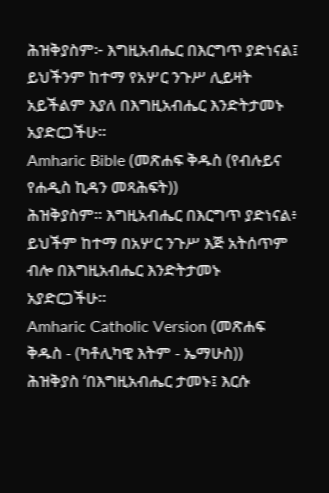ሕዝቅያስም፦ እግዚአብሔር በእርግጥ ያድነናል፤ ይህችንም ከተማ የአሦር ንጉሥ ሊይዛት አይችልም እያለ በእግዚአብሔር እንድትታመኑ አያድርጋችሁ።
Amharic Bible (መጽሐፍ ቅዱስ (የብሉይና የሐዲስ ኪዳን መጻሕፍት))
ሕዝቅያስም። እግዚአብሔር በእርግጥ ያድነናል፥ ይህችም ከተማ በአሦር ንጉሥ እጅ አትሰጥም ብሎ በእግዚአብሔር እንድትታመኑ አያድርጋችሁ።
Amharic Catholic Version (መጽሐፍ ቅዱስ - (ካቶሊካዊ እትም - ኤማሁስ))
ሕዝቅያስ ‘በእግዚአብሔር ታመኑ፤ እርሱ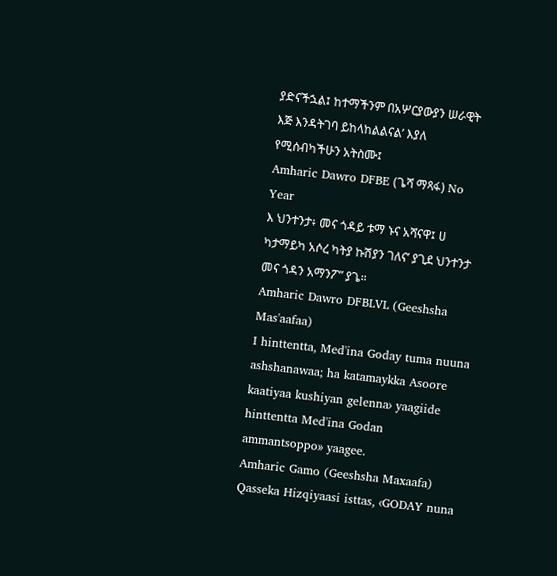ያድናችኋል፤ ከተማችንም በአሦርያውያን ሠራዊት እጅ እንዳትገባ ይከላከልልናል’ እያለ የሚሰብካችሁን አትስሙ፤
Amharic Dawro DFBE (ጌሻ ማጻፋ) No Year
እ ህንተንታ፥ መና ጎዳይ ቱማ ኑና አሻናዋ፤ ሀ ካታማይካ አሶረ ካትያ ኩሽያን ገለና’ ያጊደ ህንተንታ መና ጎዳን አማንፖ” ያጌ።
Amharic Dawro DFBLVL (Geeshsha Mas'aafaa)
I hinttentta, Med'ina Goday tuma nuuna ashshanawaa; ha katamaykka Asoore kaatiyaa kushiyan gelenna› yaagiide hinttentta Med'ina Godan ammantsoppo» yaagee.
Amharic Gamo (Geeshsha Maxaafa)
Qasseka Hizqiyaasi isttas, ‹GODAY nuna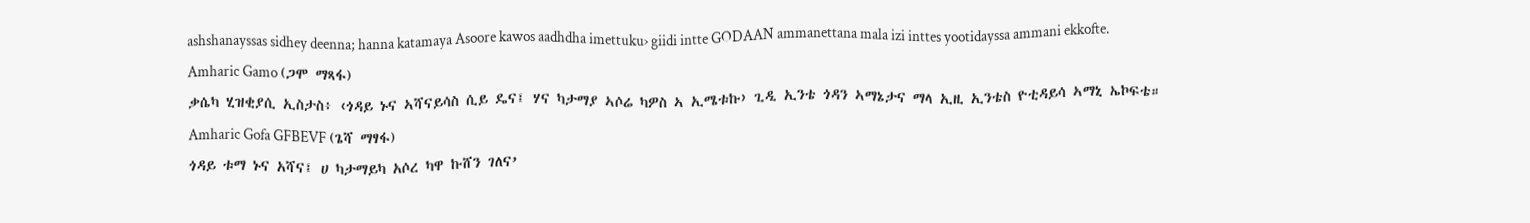ashshanayssas sidhey deenna; hanna katamaya Asoore kawos aadhdha imettuku› giidi intte GODAAN ammanettana mala izi inttes yootidayssa ammani ekkofte.
Amharic Gamo (ጋሞ ማጻፋ)
ቃሴካ ሂዝቂያሲ ኢስታስ፥ ‹ጎዳይ ኑና ኣሻናይሳስ ሲይ ዴና፤ ሃና ካታማያ ኣሶሬ ካዎስ ኣ ኢሜቱኩ› ጊዲ ኢንቴ ጎዳን ኣማኔታና ማላ ኢዚ ኢንቴስ ዮቲዳይሳ ኣማኒ ኤኮፍቴ።
Amharic Gofa GFBEVF (ጌሻ ማፃፋ)
ጎዳይ ቱማ ኑና አሻና፤ ሀ ካታማይካ አሶረ ካዋ ኩሸን ገለና’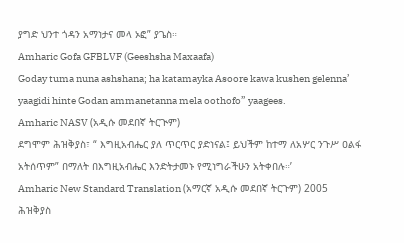ያግድ ህንተ ጎዳን አማነታና መላ ኦፎ” ያጌስ።
Amharic Gofa GFBLVF (Geeshsha Maxaafa)
Goday tuma nuna ashshana; ha katamayka Asoore kawa kushen gelenna’ yaagidi hinte Godan ammanetanna mela oothofo” yaagees.
Amharic NASV (አዲሱ መደበኛ ትርጒም)
ደግሞም ሕዝቅያስ፣ “ እግዚአብሔር ያለ ጥርጥር ያድነናል፤ ይህችም ከተማ ለአሦር ንጉሥ ዐልፋ አትሰጥም” በማለት በእግዚአብሔር እንድትታመኑ የሚነግራችሁን አትቀበሉ።’
Amharic New Standard Translation (አማርኛ አዲሱ መደበኛ ትርጉም) 2005
ሕዝቅያስ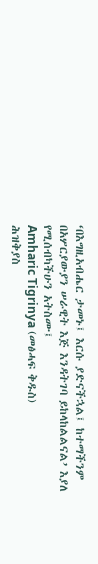‘በእግዚአብሔር ታመኑ፤ እርሱ ያድናችኋል፤ ከተማችንም በአሦርያውያን ሠራዊት እጅ እንዳትገባ ይከላከልልናል’ እያለ የሚሰብካችሁን አትስሙ፤
Amharic Tigrinya (መፅሓፍ ቅዱስ)
ሕዝቅያስ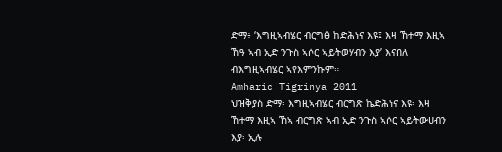ድማ፥ ‘እግዚኣብሄር ብርግፅ ከድሕነና እዩ፤ እዛ ኸተማ እዚኣ ኸዓ ኣብ ኢድ ንጉስ ኣሶር ኣይትወሃብን እያ’ እናበለ ብእግዚኣብሄር ኣየእምንኩም።
Amharic Tigrinya 2011
ህዝቅያስ ድማ፡ እግዚኣብሄር ብርግጽ ኬድሕነና እዩ፡ እዛ ኸተማ እዚኣ ኸኣ ብርግጽ ኣብ ኢድ ንጉስ ኣሶር ኣይትውሀብን እያ፡ ኢሉ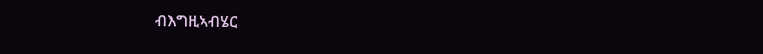ብእግዚኣብሄር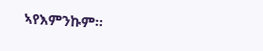ኣየእምንኩም።